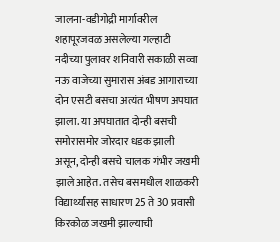जालना-वडीगोद्री मार्गावरील शहापूरजवळ असलेल्या गल्हाटी नदीच्या पुलावर शनिवारी सकाळी सव्वा नऊ वाजेच्या सुमारास अंबड आगाराच्या दोन एसटी बसचा अत्यंत भीषण अपघात झाला. या अपघातात दोन्ही बसची समोरासमोर जोरदार धडक झाली असून, दोन्ही बसचे चालक गंभीर जखमी झाले आहेत. तसेच बसमधील शाळकरी विद्यार्थ्यांसह साधारण 25 ते 30 प्रवासी किरकोळ जखमी झाल्याची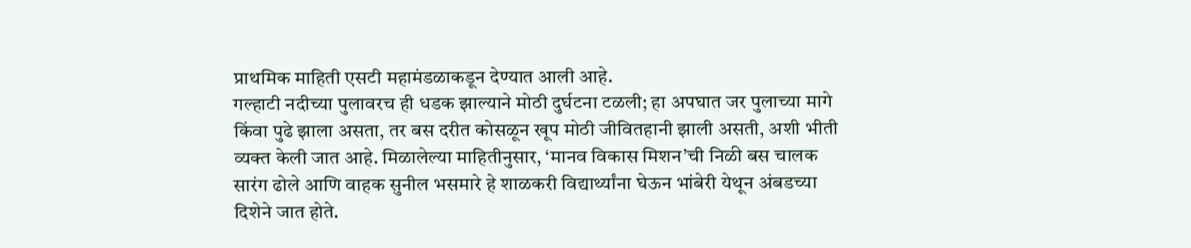प्राथमिक माहिती एसटी महामंडळाकडून देण्यात आली आहे.
गल्हाटी नदीच्या पुलावरच ही धडक झाल्याने मोठी दुर्घटना टळली; हा अपघात जर पुलाच्या मागे किंवा पुढे झाला असता, तर बस दरीत कोसळून खूप मोठी जीवितहानी झाली असती, अशी भीती व्यक्त केली जात आहे. मिळालेल्या माहितीनुसार, ‘मानव विकास मिशन’ची निळी बस चालक सारंग ढोले आणि वाहक सुनील भसमारे हे शाळकरी विद्यार्थ्यांना घेऊन भांबेरी येथून अंबडच्या दिशेने जात होते.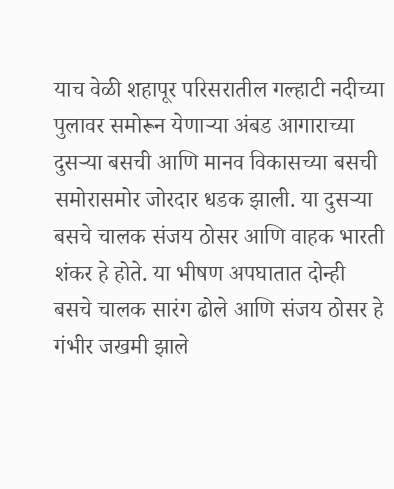याच वेळी शहापूर परिसरातील गल्हाटी नदीच्या पुलावर समोरून येणाऱ्या अंबड आगाराच्या दुसऱ्या बसची आणि मानव विकासच्या बसची समोरासमोर जोरदार धडक झाली. या दुसऱ्या बसचे चालक संजय ठोसर आणि वाहक भारती शंकर हे होते. या भीषण अपघातात दोन्ही बसचे चालक सारंग ढोले आणि संजय ठोसर हे गंभीर जखमी झाले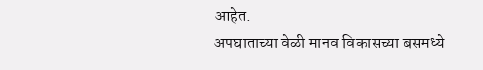आहेत.
अपघाताच्या वेळी मानव विकासच्या बसमध्ये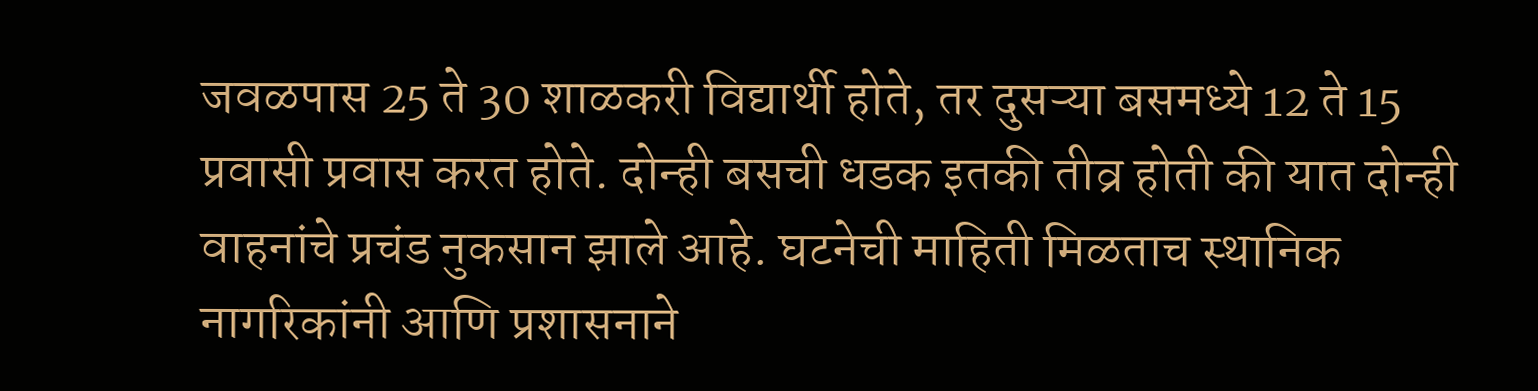जवळपास 25 ते 30 शाळकरी विद्यार्थी होते, तर दुसऱ्या बसमध्ये 12 ते 15 प्रवासी प्रवास करत होते. दोन्ही बसची धडक इतकी तीव्र होती की यात दोन्ही वाहनांचे प्रचंड नुकसान झाले आहे. घटनेची माहिती मिळताच स्थानिक नागरिकांनी आणि प्रशासनाने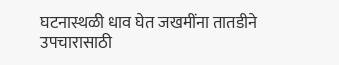घटनास्थळी धाव घेत जखमींना तातडीने उपचारासाठी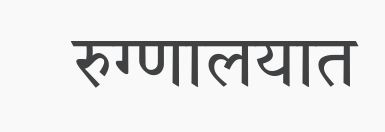रुग्णालयात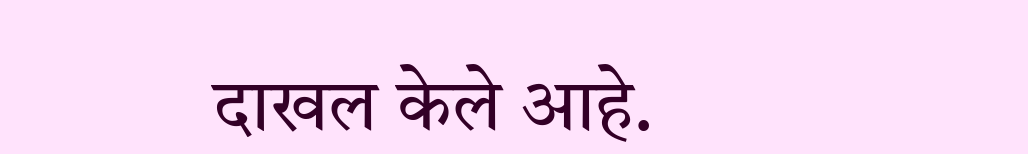दाखल केले आहे.